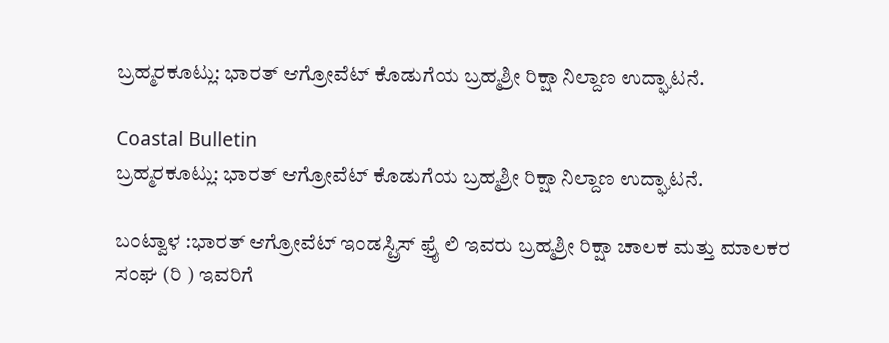ಬ್ರಹ್ಮರಕೂಟ್ಲು: ಭಾರತ್ ಆಗ್ರೋವೆಟ್ ಕೊಡುಗೆಯ ಬ್ರಹ್ಮಶ್ರೀ ರಿಕ್ಷಾ ನಿಲ್ದಾಣ ಉದ್ಘಾಟನೆ.

Coastal Bulletin
ಬ್ರಹ್ಮರಕೂಟ್ಲು: ಭಾರತ್ ಆಗ್ರೋವೆಟ್ ಕೊಡುಗೆಯ ಬ್ರಹ್ಮಶ್ರೀ ರಿಕ್ಷಾ ನಿಲ್ದಾಣ ಉದ್ಘಾಟನೆ.

ಬಂಟ್ವಾಳ :ಭಾರತ್ ಆಗ್ರೋವೆಟ್ ಇಂಡಸ್ಟ್ರಿಸ್ ಫ್ರೈ ಲಿ ಇವರು ಬ್ರಹ್ಮಶ್ರೀ ರಿಕ್ಷಾ ಚಾಲಕ ಮತ್ತು ಮಾಲಕರ ಸಂಘ (ರಿ ) ಇವರಿಗೆ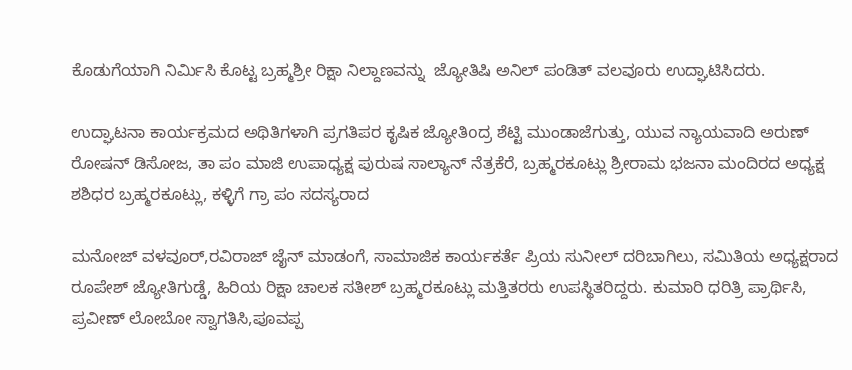ಕೊಡುಗೆಯಾಗಿ ನಿರ್ಮಿಸಿ ಕೊಟ್ಟ ಬ್ರಹ್ಮಶ್ರೀ ರಿಕ್ಷಾ ನಿಲ್ದಾಣವನ್ನು  ಜ್ಯೋತಿಷಿ ಅನಿಲ್ ಪಂಡಿತ್ ವಲವೂರು ಉದ್ಘಾಟಿಸಿದರು.

ಉದ್ಘಾಟನಾ ಕಾರ್ಯಕ್ರಮದ ಅಥಿತಿಗಳಾಗಿ ಪ್ರಗತಿಪರ ಕೃಷಿಕ ಜ್ಯೋತಿoದ್ರ ಶೆಟ್ಟಿ ಮುಂಡಾಜೆಗುತ್ತು, ಯುವ ನ್ಯಾಯವಾದಿ ಅರುಣ್ ರೋಷನ್ ಡಿಸೋಜ, ತಾ ಪಂ ಮಾಜಿ ಉಪಾಧ್ಯಕ್ಷ ಪುರುಷ ಸಾಲ್ಯಾನ್ ನೆತ್ರಕೆರೆ, ಬ್ರಹ್ಮರಕೂಟ್ಲು ಶ್ರೀರಾಮ ಭಜನಾ ಮಂದಿರದ ಅಧ್ಯಕ್ಷ ಶಶಿಧರ ಬ್ರಹ್ಮರಕೂಟ್ಲು, ಕಳ್ಳಿಗೆ ಗ್ರಾ ಪಂ ಸದಸ್ಯರಾದ

ಮನೋಜ್ ವಳವೂರ್,ರವಿರಾಜ್ ಜೈನ್ ಮಾಡಂಗೆ, ಸಾಮಾಜಿಕ ಕಾರ್ಯಕರ್ತೆ ಪ್ರಿಯ ಸುನೀಲ್ ದರಿಬಾಗಿಲು, ಸಮಿತಿಯ ಅಧ್ಯಕ್ಷರಾದ ರೂಪೇಶ್ ಜ್ಯೋತಿಗುಡ್ಡೆ, ಹಿರಿಯ ರಿಕ್ಷಾ ಚಾಲಕ ಸತೀಶ್ ಬ್ರಹ್ಮರಕೂಟ್ಲು ಮತ್ತಿತರರು ಉಪಸ್ಥಿತರಿದ್ದರು. ಕುಮಾರಿ ಧರಿತ್ರಿ ಪ್ರಾರ್ಥಿಸಿ, ಪ್ರವೀಣ್ ಲೋಬೋ ಸ್ವಾಗತಿಸಿ,ಪೂವಪ್ಪ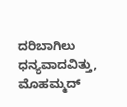ದರಿಬಾಗಿಲು ಧನ್ಯವಾದವಿತ್ತು, ಮೊಹಮ್ಮದ್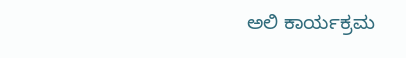ಅಲಿ ಕಾರ್ಯಕ್ರಮ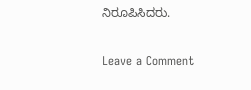ನಿರೂಪಿಸಿದರು.

Leave a Comment